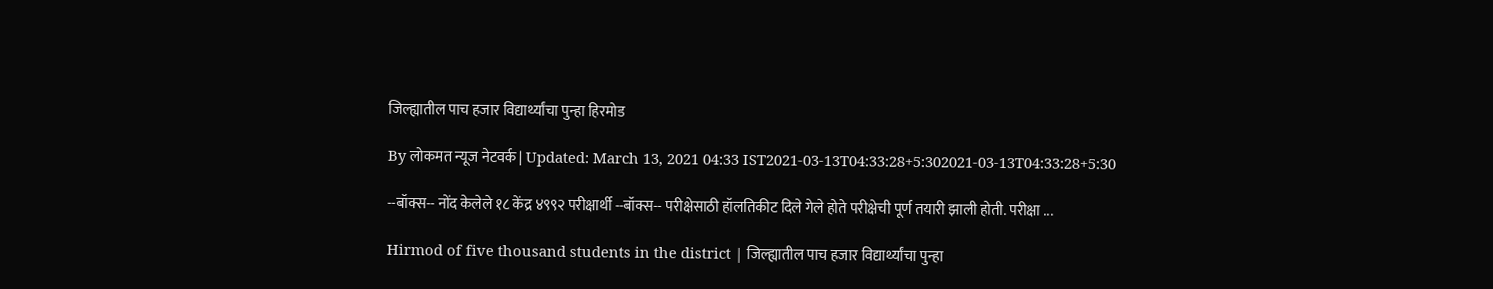जिल्ह्यातील पाच हजार विद्यार्थ्यांचा पुन्हा हिरमोड

By लोकमत न्यूज नेटवर्क | Updated: March 13, 2021 04:33 IST2021-03-13T04:33:28+5:302021-03-13T04:33:28+5:30

--बॉक्स-- नोंद केलेले १८ केंद्र ४९९२ परीक्षार्थी --बॉक्स-- परीक्षेसाठी हॉलतिकीट दिले गेले होते परीक्षेची पूर्ण तयारी झाली होती. परीक्षा ...

Hirmod of five thousand students in the district | जिल्ह्यातील पाच हजार विद्यार्थ्यांचा पुन्हा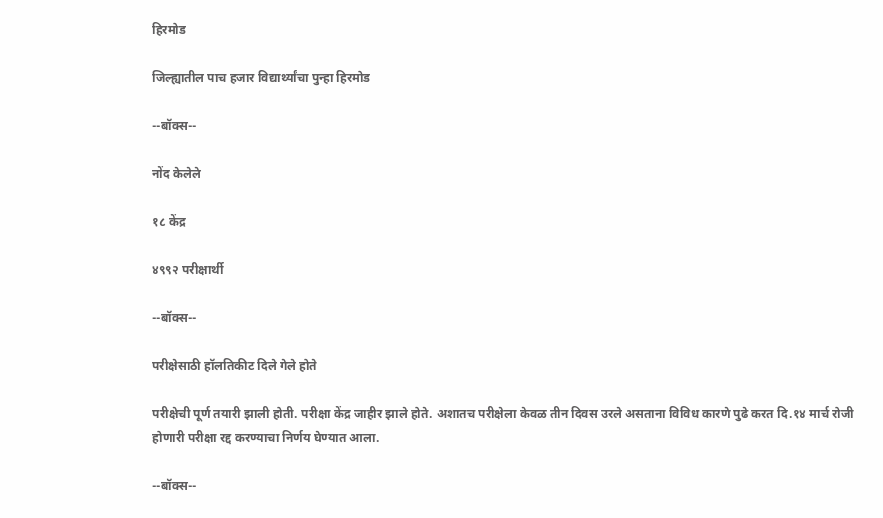हिरमोड

जिल्ह्यातील पाच हजार विद्यार्थ्यांचा पुन्हा हिरमोड

--बॉक्स--

नोंद केलेले

१८ केंद्र

४९९२ परीक्षार्थी

--बॉक्स--

परीक्षेसाठी हॉलतिकीट दिले गेले होते

परीक्षेची पूर्ण तयारी झाली होती. परीक्षा केंद्र जाहीर झाले होते. अशातच परीक्षेला केवळ तीन दिवस उरले असताना विविध कारणे पुढे करत दि.१४ मार्च रोजी होणारी परीक्षा रद्द करण्याचा निर्णय घेण्यात आला.

--बॉक्स--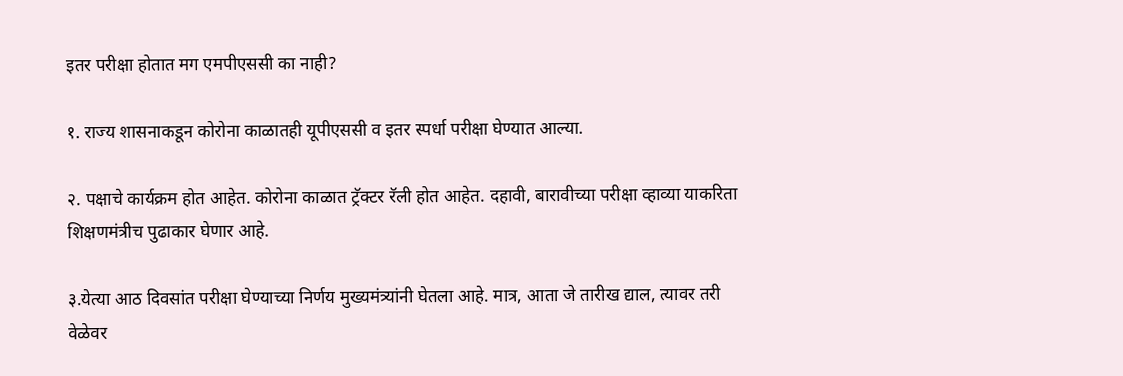इतर परीक्षा होतात मग एमपीएससी का नाही?

१. राज्य शासनाकडून कोरोना काळातही यूपीएससी व इतर स्पर्धा परीक्षा घेण्यात आल्या.

२. पक्षाचे कार्यक्रम होत आहेत. कोरोना काळात ट्रॅक्टर रॅली होत आहेत. दहावी, बारावीच्या परीक्षा व्हाव्या याकरिता शिक्षणमंत्रीच पुढाकार घेणार आहे.

३.येत्या आठ दिवसांत परीक्षा घेण्याच्या निर्णय मुख्यमंत्र्यांनी घेतला आहे. मात्र, आता जे तारीख द्याल, त्यावर तरी वेळेवर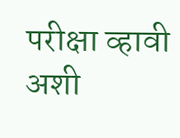परीक्षा व्हावी अशी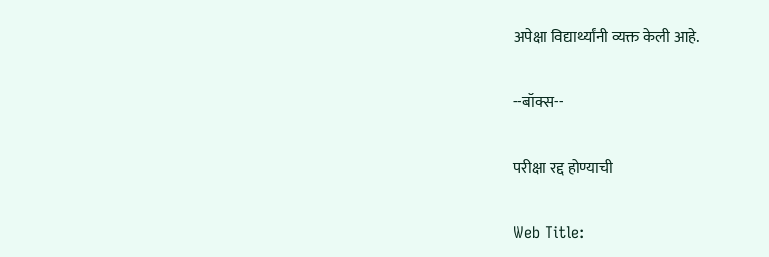अपेक्षा विद्यार्थ्यांनी व्यक्त केली आहे.

--बॉक्स--

परीक्षा रद्द होण्याची

Web Title: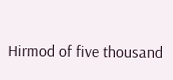Hirmod of five thousand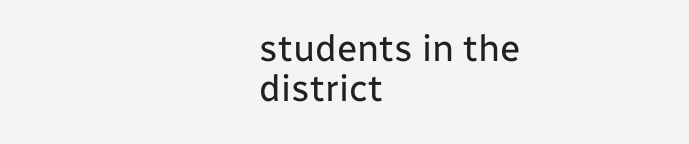students in the district